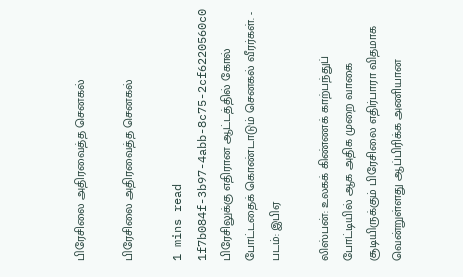பிரேசிலை அதிரவைத்த செனகல்

பிரேசிலை அதிரவைத்த செனகல்

1 mins read
1f7b084f-3b97-4abb-8c75-2cf6220560c0
பிரேசிலுக்கு எதிரான ஆட்டத்தில் கோல் போட்டதைக் கொண்டாடும் செனகல் வீரர்கள். - படம்: இபிஏ

லிஸ்பன்: உலகக் கிண்ணக் காற்பந்துப் போட்டியில் ஆக அதிக முறை வாகை சூடியிருக்கும் பிரேசிலை எதிர்பாரா விதமாக வென்றுள்ளது ஆப்பிரிக்க அணியான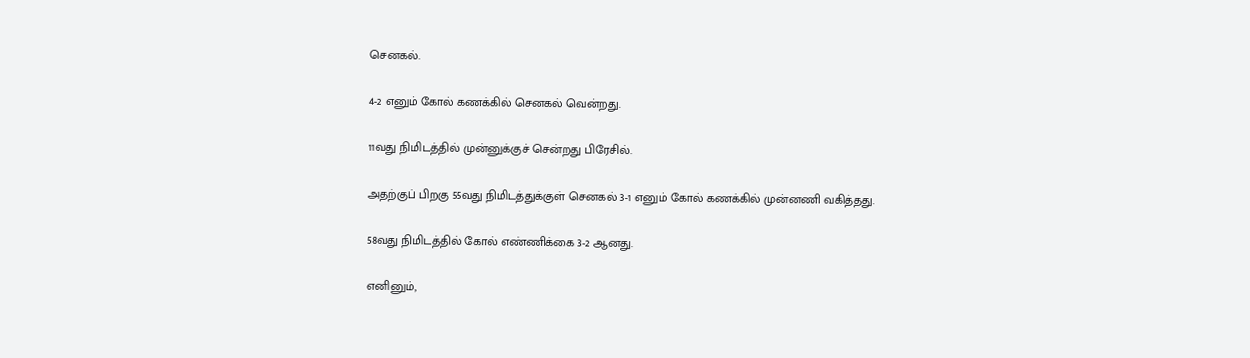செனகல்.

4-2 எனும் கோல் கணக்கில் செனகல் வென்றது.

11வது நிமிடத்தில் முன்னுக்குச் சென்றது பிரேசில்.

அதற்குப் பிறகு 55வது நிமிடத்துக்குள் செனகல் 3-1 எனும் கோல் கணக்கில் முன்னணி வகித்தது.

58வது நிமிடத்தில் கோல் எண்ணிக்கை 3-2 ஆனது.

எனினும்,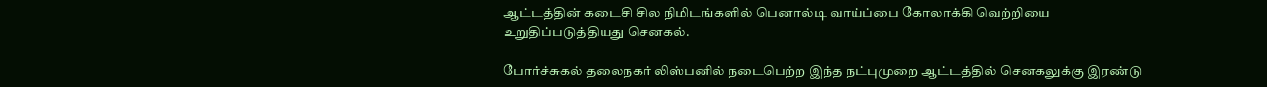ஆட்டத்தின் கடைசி சில நிமிடங்களில் பெனால்டி வாய்ப்பை கோலாக்கி வெற்றியை உறுதிப்படுத்தியது செனகல்.

போர்ச்சுகல் தலைநகர் லிஸ்பனில் நடைபெற்ற இந்த நட்புமுறை ஆட்டத்தில் செனகலுக்கு இரண்டு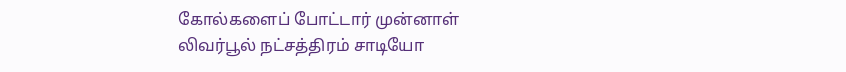கோல்களைப் போட்டார் முன்னாள் லிவர்பூல் நட்சத்திரம் சாடியோ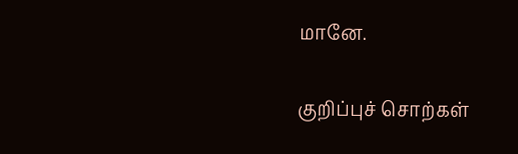மானே.

குறிப்புச் சொற்கள்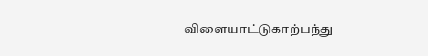விளையாட்டுகாற்பந்து